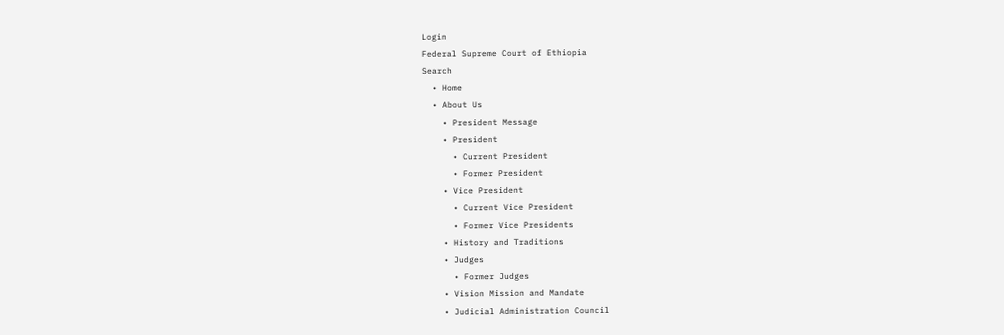Login
Federal Supreme Court of Ethiopia
Search
  • Home
  • About Us
    • President Message
    • President
      • Current President
      • Former President
    • Vice President
      • Current Vice President
      • Former Vice Presidents
    • History and Traditions
    • Judges
      • Former Judges
    • Vision Mission and Mandate
    • Judicial Administration Council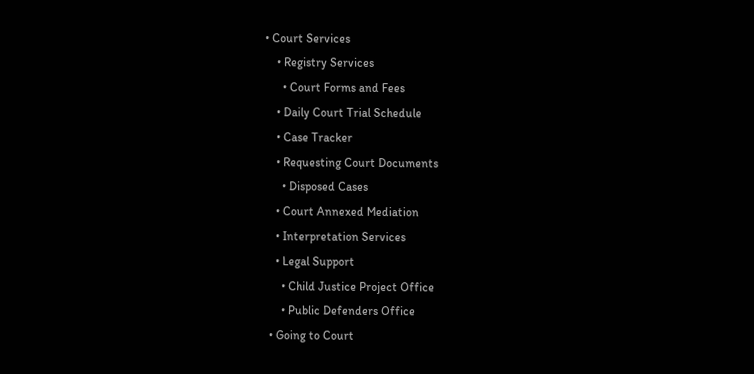• Court Services
    • Registry Services
      • Court Forms and Fees
    • Daily Court Trial Schedule
    • Case Tracker
    • Requesting Court Documents
      • Disposed Cases
    • Court Annexed Mediation
    • Interpretation Services
    • Legal Support
      • Child Justice Project Office
      • Public Defenders Office
  • Going to Court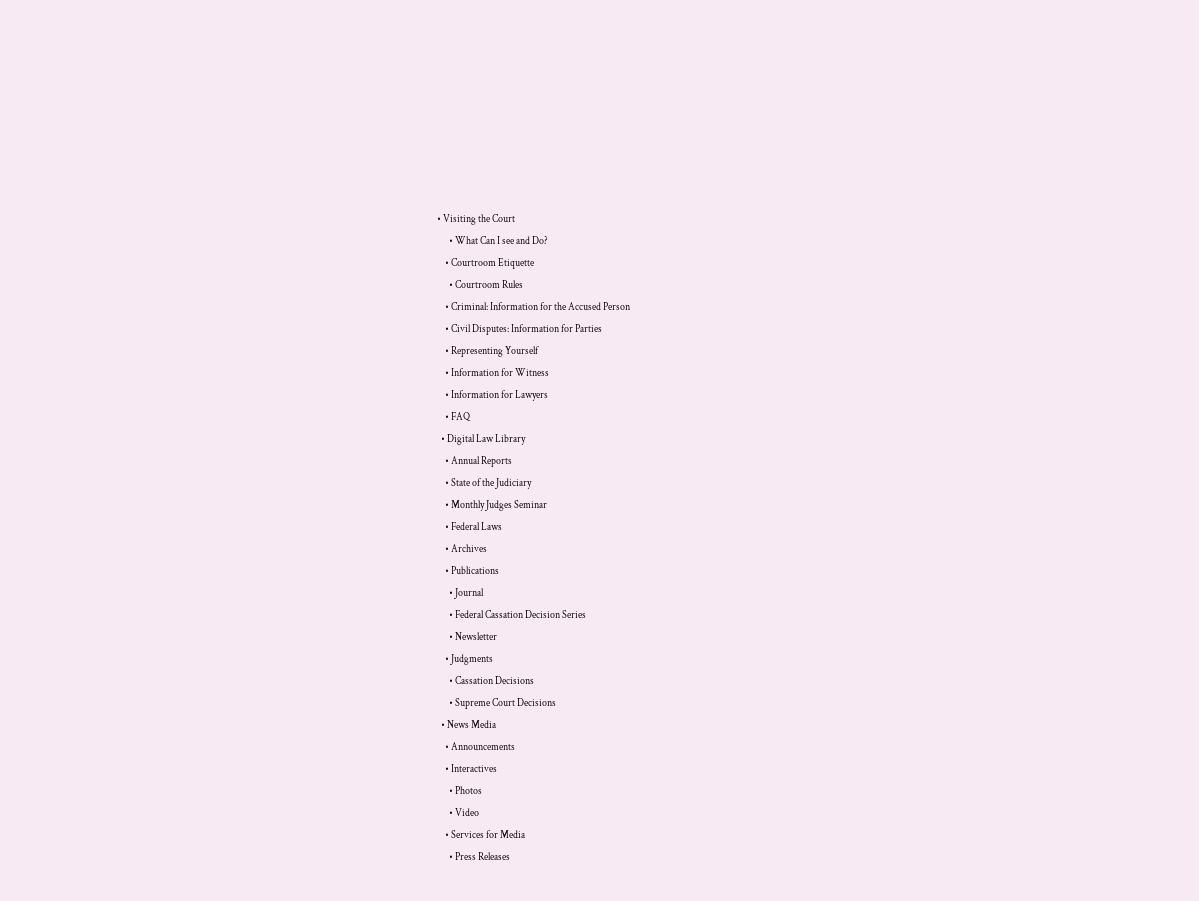• Visiting the Court
      • What Can I see and Do?
    • Courtroom Etiquette
      • Courtroom Rules
    • Criminal: Information for the Accused Person
    • Civil Disputes: Information for Parties
    • Representing Yourself
    • Information for Witness
    • Information for Lawyers
    • FAQ
  • Digital Law Library
    • Annual Reports
    • State of the Judiciary
    • Monthly Judges Seminar
    • Federal Laws
    • Archives
    • Publications
      • Journal
      • Federal Cassation Decision Series
      • Newsletter
    • Judgments
      • Cassation Decisions
      • Supreme Court Decisions
  • News Media
    • Announcements
    • Interactives
      • Photos
      • Video
    • Services for Media
      • Press Releases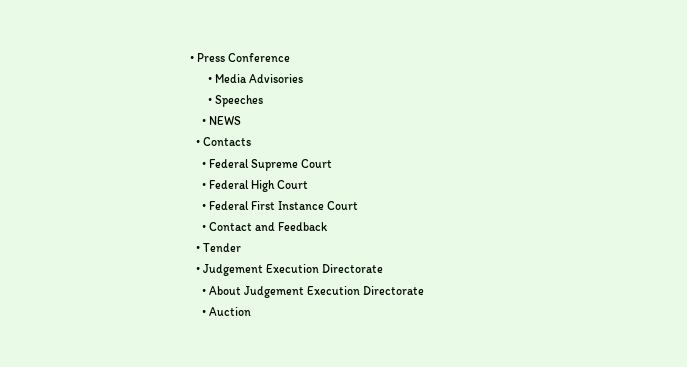• Press Conference
      • Media Advisories
      • Speeches
    • NEWS
  • Contacts
    • Federal Supreme Court
    • Federal High Court
    • Federal First Instance Court
    • Contact and Feedback
  • Tender
  • Judgement Execution Directorate
    • About Judgement Execution Directorate
    • Auction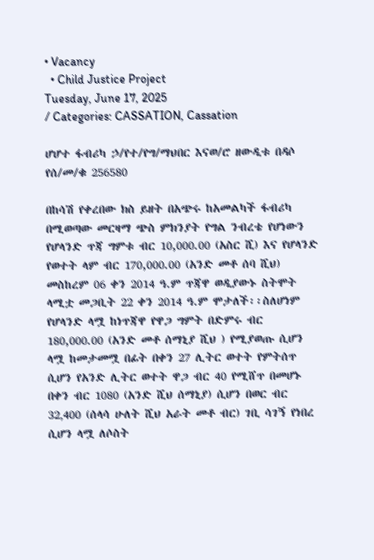• Vacancy
  • Child Justice Project
Tuesday, June 17, 2025
/ Categories: CASSATION, Cassation

ሆሆተ ፋብሪካ ኃ/የተ/የግ/ማህበር እናወ/ሮ ዘውዲቱ በዳሶ የሰ/መ/ቁ 256580

በከሳሽ የቀረበው ክስ ይዘት በአጭሩ ከአመልካች ፋብሪካ በሚወጣው መርዛማ ጭስ ምክንያት የግል ንብረቴ የሆነውን የሆላንድ ጥጃ ግምቱ ብር 10,000.00 (አስር ሺ) እና የሆላንድ የወተት ላም ብር 170,000.00 (አንድ መቶ ሰባ ሺህ) መስከረም 06 ቀን 2014 ዓ.ም ጥጃዋ ወዲያውኑ ስትሞት ላሚቷ መጋቢት 22 ቀን 2014 ዓ.ም ሞታለች፡፡ስለሆነም የሆላንድ ላሟ ከነጥጃዋ የዋጋ ግምት በድምሩ ብር 180,000.00 (አንድ መቶ ሰማኒያ ሺህ ) የሚያወጡ ሲሆን ላሟ ከመታመሟ በፊት በቀን 27 ሊትር ወተት የምትሰጥ ሲሆን የአንድ ሊትር ወተት ዋጋ ብር 40 የሚሸጥ በመሆኑ በቀን ብር 1080 (አንድ ሺህ ሰማኒያ) ሲሆን በወር ብር 32‚400 (ሰላሳ ሁለት ሺህ አራት መቶ ብር) ገቢ ሳገኝ የነበረ ሲሆን ላሟ ለሶስት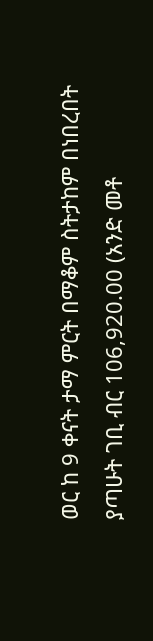ወር ከ 9 ቀናት ታማ ምርት በማቆም ስትታከም በነበረበት ያጣሁት ገቢ ብር 106,920.00 (አንድ መቶ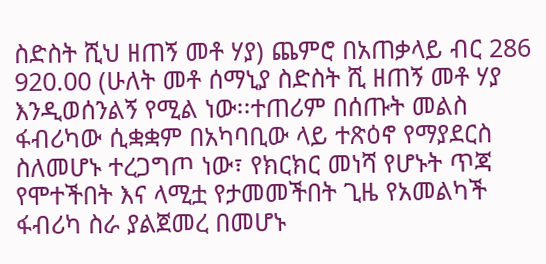ስድስት ሺህ ዘጠኝ መቶ ሃያ) ጨምሮ በአጠቃላይ ብር 286 920.00 (ሁለት መቶ ሰማኒያ ስድስት ሺ ዘጠኝ መቶ ሃያ  እንዲወሰንልኝ የሚል ነው፡፡ተጠሪም በሰጡት መልስ ፋብሪካው ሲቋቋም በአካባቢው ላይ ተጽዕኖ የማያደርስ ስለመሆኑ ተረጋግጦ ነው፣ የክርክር መነሻ የሆኑት ጥጃ የሞተችበት እና ላሚቷ የታመመችበት ጊዜ የአመልካች ፋብሪካ ስራ ያልጀመረ በመሆኑ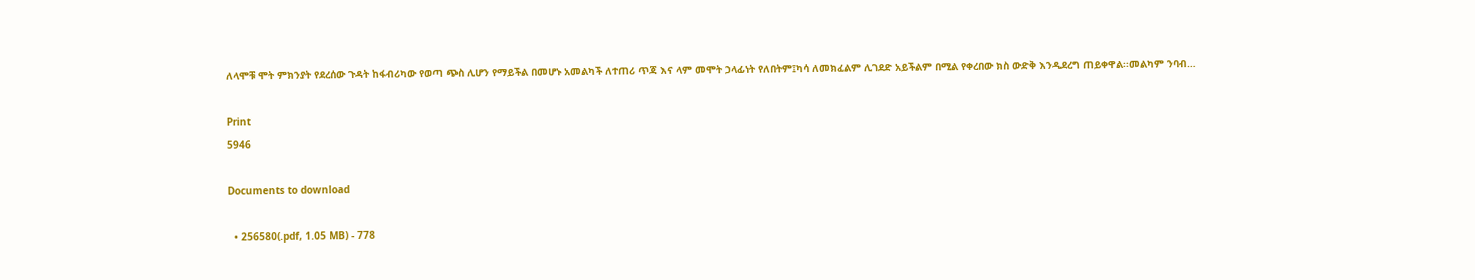ለላሞቹ ሞት ምክንያት የደረሰው ጉዳት ከፋብሪካው የወጣ ጭስ ሊሆን የማይችል በመሆኑ አመልካች ለተጠሪ ጥጃ እና ላም መሞት ኃላፊነት የለበትም፤ካሳ ለመክፈልም ሊገደድ አይችልም በሚል የቀረበው ክስ ውድቅ እንዲደረግ ጠይቀዋል፡፡መልካም ንባብ…

Print
5946

Documents to download

  • 256580(.pdf, 1.05 MB) - 778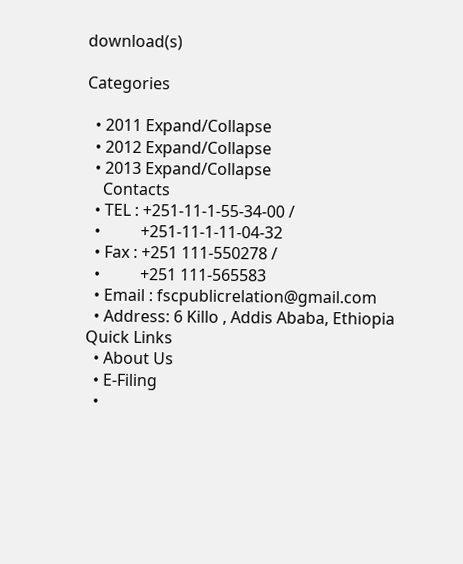download(s)

Categories

  • 2011 Expand/Collapse
  • 2012 Expand/Collapse
  • 2013 Expand/Collapse
    Contacts
  • TEL : +251-11-1-55-34-00 /
  •          +251-11-1-11-04-32
  • Fax : +251 111-550278 /
  •          +251 111-565583
  • Email : fscpublicrelation@gmail.com
  • Address: 6 Killo , Addis Ababa, Ethiopia
Quick Links
  • About Us
  • E-Filing
  •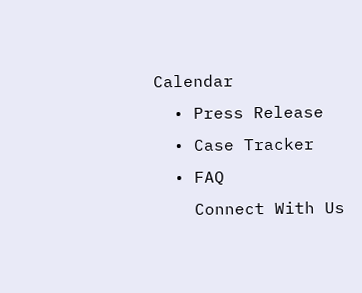Calendar
  • Press Release
  • Case Tracker
  • FAQ
    Connect With Us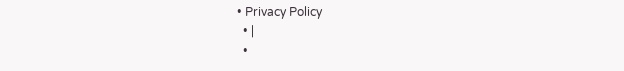• Privacy Policy
  • |
  •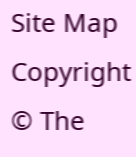Site Map
Copyright © The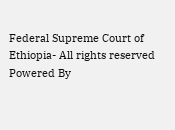Federal Supreme Court of Ethiopia- All rights reserved
Powered By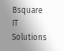Bsquare IT Solutions